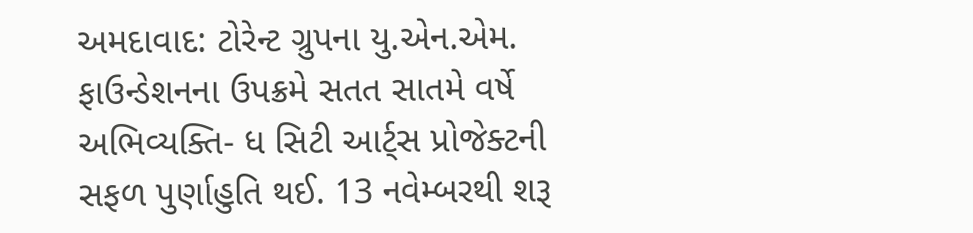અમદાવાદ: ટોરેન્ટ ગ્રુપના યુ.એન.એમ. ફાઉન્ડેશનના ઉપક્રમે સતત સાતમે વર્ષે અભિવ્યક્તિ- ધ સિટી આર્ટ્સ પ્રોજેક્ટની સફળ પુર્ણાહુતિ થઈ. 13 નવેમ્બરથી શરૂ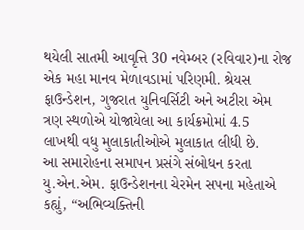થયેલી સાતમી આવૃત્તિ 30 નવેમ્બર (રવિવાર)ના રોજ એક મહા માનવ મેળાવડામાં પરિણમી. શ્રેયસ ફાઉન્ડેશન, ગુજરાત યુનિવર્સિટી અને અટીરા એમ ત્રણ સ્થળોએ યોજાયેલા આ કાર્યક્રમોમાં 4.5
લાખથી વધુ મુલાકાતીઓએ મુલાકાત લીધી છે.
આ સમારોહના સમાપન પ્રસંગે સંબોધન કરતા યુ.એન.એમ. ફાઉન્ડેશનના ચેરમેન સપના મહેતાએ કહ્યું, “અભિવ્યક્તિની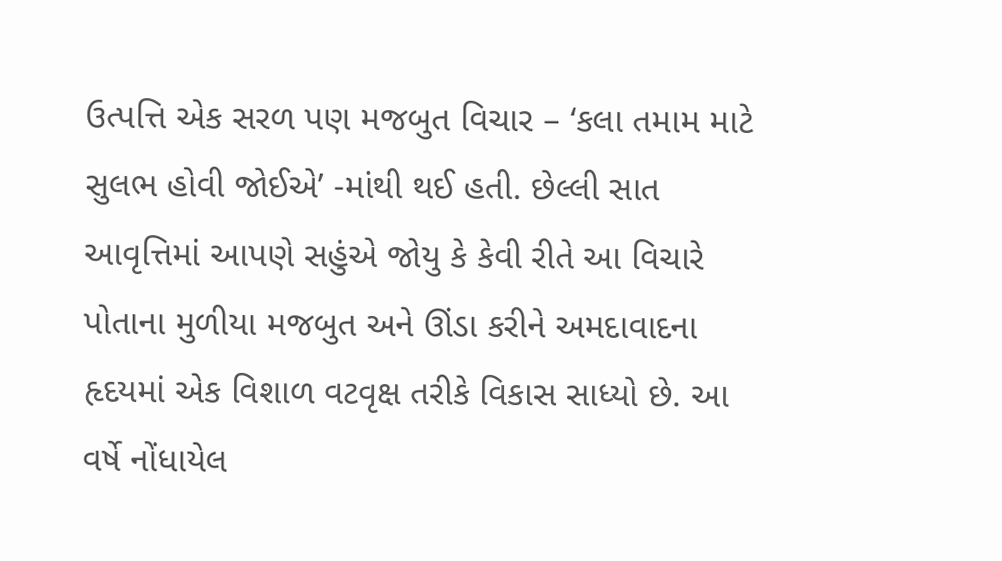ઉત્પત્તિ એક સરળ પણ મજબુત વિચાર – ‘કલા તમામ માટે સુલભ હોવી જોઈએ’ -માંથી થઈ હતી. છેલ્લી સાત આવૃત્તિમાં આપણે સહુંએ જોયુ કે કેવી રીતે આ વિચારે પોતાના મુળીયા મજબુત અને ઊંડા કરીને અમદાવાદના હૃદયમાં એક વિશાળ વટવૃક્ષ તરીકે વિકાસ સાધ્યો છે. આ વર્ષે નોંધાયેલ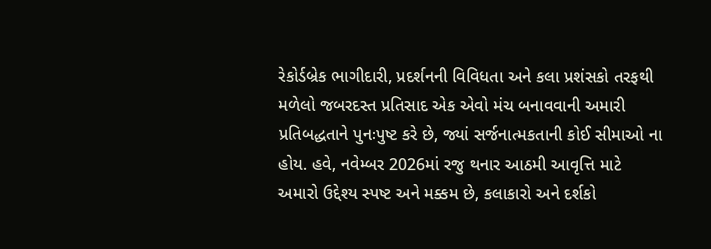રેકોર્ડબ્રેક ભાગીદારી, પ્રદર્શનની વિવિધતા અને કલા પ્રશંસકો તરફથી મળેલો જબરદસ્ત પ્રતિસાદ એક એવો મંચ બનાવવાની અમારી પ્રતિબદ્ધતાને પુનઃપુષ્ટ કરે છે, જ્યાં સર્જનાત્મકતાની કોઈ સીમાઓ ના હોય. હવે, નવેમ્બર 2026માં રજુ થનાર આઠમી આવૃત્તિ માટે અમારો ઉદ્દેશ્ય સ્પષ્ટ અને મક્કમ છે, કલાકારો અને દર્શકો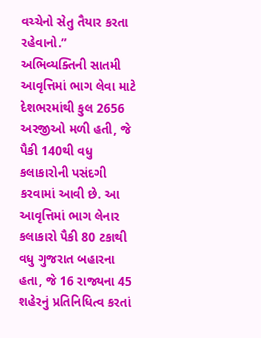વચ્ચેનો સેતુ તૈયાર કરતા રહેવાનો.”
અભિવ્યક્તિની સાતમી આવૃત્તિમાં ભાગ લેવા માટે દેશભરમાંથી કુલ 2656 અરજીઓ મળી હતી, જે પૈકી 140થી વધુ કલાકારોની પસંદગી કરવામાં આવી છે. આ આવૃત્તિમાં ભાગ લેનાર કલાકારો પૈકી 80 ટકાથી વધુ ગુજરાત બહારના હતા, જે 16 રાજ્યના 45 શહેરનું પ્રતિનિધિત્વ કરતાં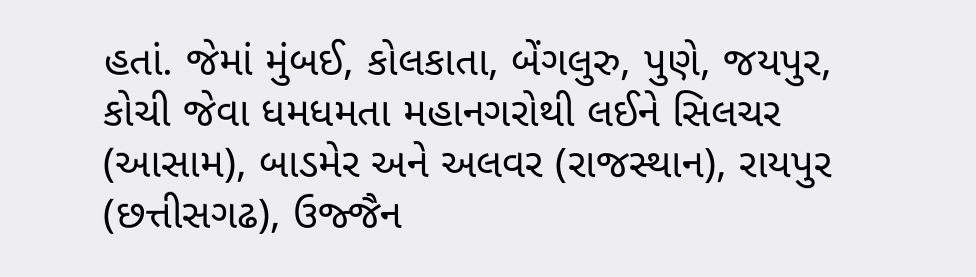હતાં. જેમાં મુંબઈ, કોલકાતા, બેંગલુરુ, પુણે, જયપુર, કોચી જેવા ધમધમતા મહાનગરોથી લઈને સિલચર (આસામ), બાડમેર અને અલવર (રાજસ્થાન), રાયપુર (છત્તીસગઢ), ઉજ્જૈન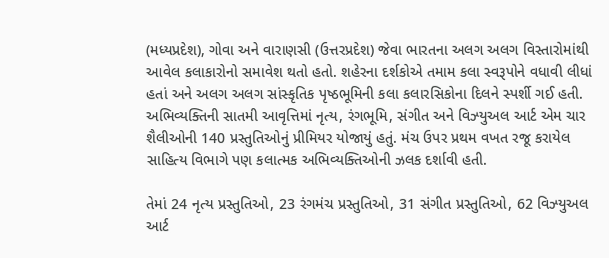(મધ્યપ્રદેશ), ગોવા અને વારાણસી (ઉત્તરપ્રદેશ) જેવા ભારતના અલગ અલગ વિસ્તારોમાંથી આવેલ કલાકારોનો સમાવેશ થતો હતો. શહેરના દર્શકોએ તમામ કલા સ્વરૂપોને વધાવી લીધાં હતાં અને અલગ અલગ સાંસ્કૃતિક પૃષ્ઠભૂમિની કલા કલારસિકોના દિલને સ્પર્શી ગઈ હતી.
અભિવ્યક્તિની સાતમી આવૃત્તિમાં નૃત્ય, રંગભૂમિ, સંગીત અને વિઝ્યુઅલ આર્ટ એમ ચાર શૈલીઓની 140 પ્રસ્તુતિઓનું પ્રીમિયર યોજાયું હતું. મંચ ઉપર પ્રથમ વખત રજૂ કરાયેલ સાહિત્ય વિભાગે પણ કલાત્મક અભિવ્યક્તિઓની ઝલક દર્શાવી હતી.

તેમાં 24 નૃત્ય પ્રસ્તુતિઓ, 23 રંગમંચ પ્રસ્તુતિઓ, 31 સંગીત પ્રસ્તુતિઓ, 62 વિઝ્યુઅલ આર્ટ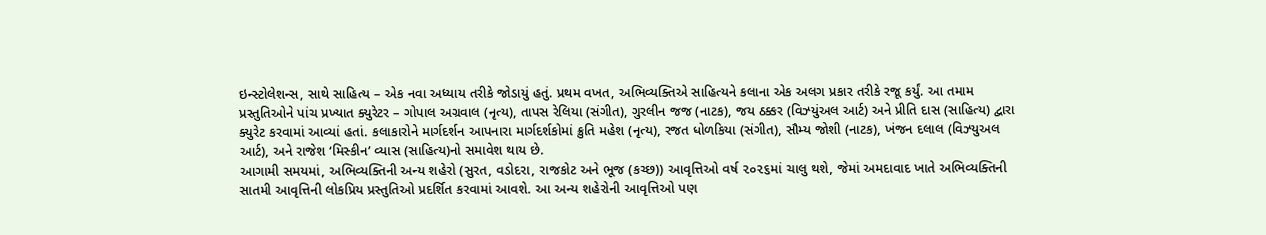ઇન્સ્ટોલેશન્સ, સાથે સાહિત્ય – એક નવા અધ્યાય તરીકે જોડાયું હતું. પ્રથમ વખત, અભિવ્યક્તિએ સાહિત્યને કલાના એક અલગ પ્રકાર તરીકે રજૂ કર્યું. આ તમામ પ્રસ્તુતિઓને પાંચ પ્રખ્યાત ક્યુરેટર – ગોપાલ અગ્રવાલ (નૃત્ય), તાપસ રેલિયા (સંગીત), ગુરલીન જજ (નાટક), જય ઠક્કર (વિઝ્યુંઅલ આર્ટ) અને પ્રીતિ દાસ (સાહિત્ય) દ્વારા ક્યુરેટ કરવામાં આવ્યાં હતાં. કલાકારોને માર્ગદર્શન આપનારા માર્ગદર્શકોમાં ક્રુતિ મહેશ (નૃત્ય), રજત ધોળકિયા (સંગીત), સૌમ્ય જોશી (નાટક), ખંજન દલાલ (વિઝ્યુઅલ આર્ટ), અને રાજેશ ‘મિસ્કીન’ વ્યાસ (સાહિત્ય)નો સમાવેશ થાય છે.
આગામી સમયમાં, અભિવ્યક્તિની અન્ય શહેરો (સુરત, વડોદરા, રાજકોટ અને ભૂજ (કચ્છ)) આવૃત્તિઓ વર્ષ ૨૦૨૬માં ચાલુ થશે, જેમાં અમદાવાદ ખાતે અભિવ્યક્તિની સાતમી આવૃત્તિની લોકપ્રિય પ્રસ્તુતિઓ પ્રદર્શિત કરવામાં આવશે. આ અન્ય શહેરોની આવૃત્તિઓ પણ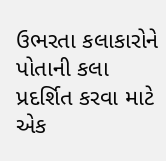ઉભરતા કલાકારોને પોતાની કલા પ્રદર્શિત કરવા માટે એક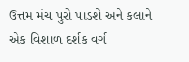ઉત્તમ મંચ પુરો પાડશે અને કલાને એક વિશાળ દર્શક વર્ગ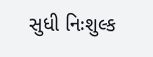સુધી નિઃશુલ્ક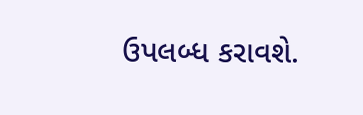ઉપલબ્ધ કરાવશે.